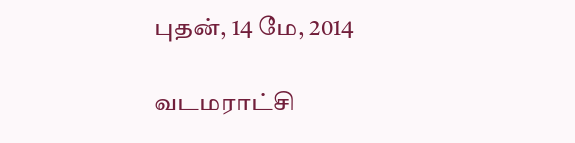புதன், 14 மே, 2014

வடமராட்சி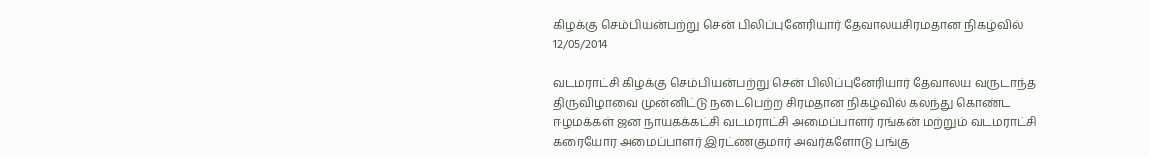கிழக்கு செம்பியன்பற்று சென் பிலிப்புனேரியார் தேவாலயசிரமதான நிகழ்வில் 12/05/2014

வடமராட்சி கிழக்கு செம்பியன்பற்று சென் பிலிப்புனேரியார் தேவாலய வருடாந்த திருவிழாவை முன்னிட்டு நடைபெற்ற சிரமதான நிகழ்வில் கலந்து கொண்ட ஈழமக்கள் ஜன நாயகக்கட்சி வடமராட்சி அமைப்பாளர் ரங்கன் மற்றும் வடமராட்சி கரையோர அமைப்பாளர் இரட்ணகுமார் அவர்களோடு பங்கு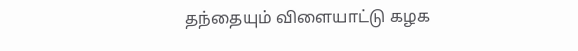தந்தையும் விளையாட்டு கழக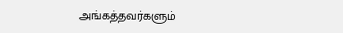அங்கத்தவர்களும்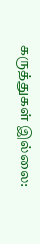கருத்துகள் இல்லை: